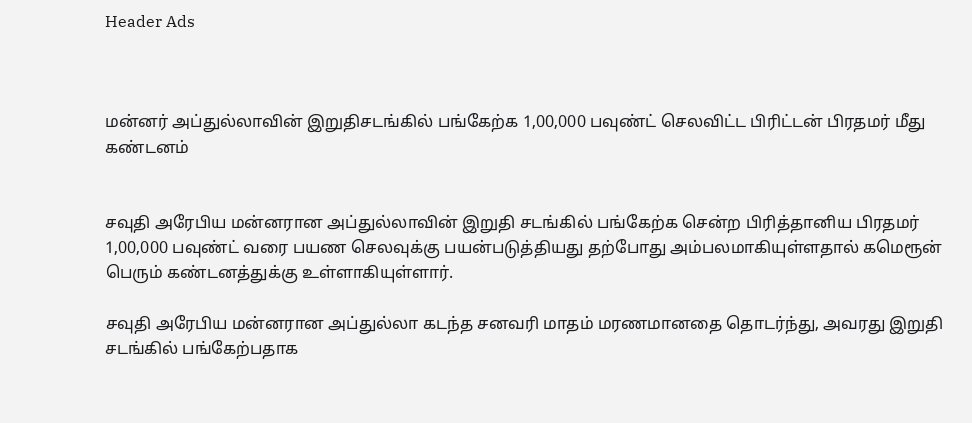Header Ads



மன்னர் அப்துல்லாவின் இறுதிசடங்கில் பங்கேற்க 1,00,000 பவுண்ட் செலவிட்ட பிரிட்டன் பிரதமர் மீது கண்டனம்


சவுதி அரேபிய மன்னரான அப்துல்லாவின் இறுதி சடங்கில் பங்கேற்க சென்ற பிரித்தானிய பிரதமர் 1,00,000 பவுண்ட் வரை பயண செலவுக்கு பயன்படுத்தியது தற்போது அம்பலமாகியுள்ளதால் கமெரூன் பெரும் கண்டனத்துக்கு உள்ளாகியுள்ளார்.

சவுதி அரேபிய மன்னரான அப்துல்லா கடந்த சனவரி மாதம் மரணமானதை தொடர்ந்து, அவரது இறுதி சடங்கில் பங்கேற்பதாக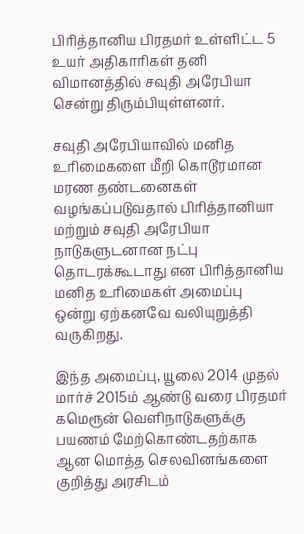பிரித்தானிய பிரதமர் உள்ளிட்ட 5 உயர் அதிகாரிகள் தனி விமானத்தில் சவுதி அரேபியா சென்று திரும்பியுள்ளனர்.

சவுதி அரேபியாவில் மனித உரிமைகளை மீறி கொடூரமான மரண தண்டனைகள் வழங்கப்படுவதால் பிரித்தானியா மற்றும் சவுதி அரேபியா நாடுகளுடனான நட்பு தொடரக்கூடாது என பிரித்தானிய மனித உரிமைகள் அமைப்பு ஒன்று ஏற்கனவே வலியுறுத்தி வருகிறது.

இந்த அமைப்பு, யூலை 2014 முதல் மார்ச் 2015ம் ஆண்டு வரை பிரதமர் கமெரூன் வெளிநாடுகளுக்கு பயணம் மேற்கொண்டதற்காக ஆன மொத்த செலவினங்களை குறித்து அரசிடம்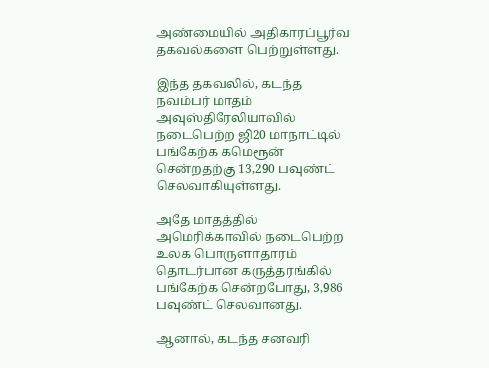அண்மையில் அதிகாரப்பூர்வ தகவல்களை பெற்றுள்ளது.

இந்த தகவலில், கடந்த நவம்பர் மாதம் அவுஸ்திரேலியாவில் நடைபெற்ற ஜி20 மாநாட்டில் பங்கேற்க கமெரூன் சென்றதற்கு 13,290 பவுண்ட் செலவாகியுள்ளது.

அதே மாதத்தில் அமெரிக்காவில் நடைபெற்ற உலக பொருளாதாரம் தொடர்பான கருத்தரங்கில் பங்கேற்க சென்றபோது, 3,986 பவுண்ட் செலவானது.

ஆனால், கடந்த சனவரி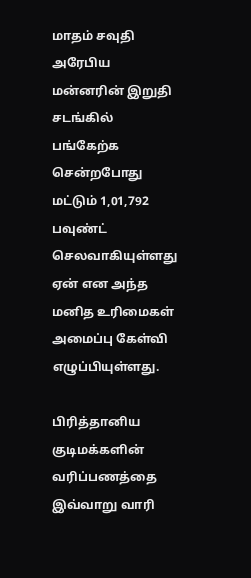மாதம் சவுதி அரேபிய மன்னரின் இறுதி சடங்கில் பங்கேற்க சென்றபோது மட்டும் 1,01,792 பவுண்ட் செலவாகியுள்ளது ஏன் என அந்த மனித உரிமைகள் அமைப்பு கேள்வி எழுப்பியுள்ளது.

பிரித்தானிய குடிமக்களின் வரிப்பணத்தை இவ்வாறு வாரி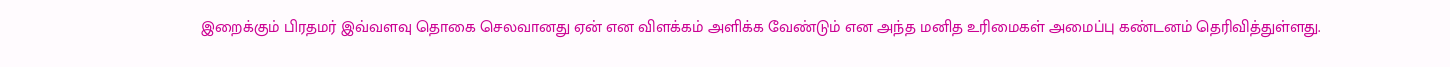இறைக்கும் பிரதமர் இவ்வளவு தொகை செலவானது ஏன் என விளக்கம் அளிக்க வேண்டும் என அந்த மனித உரிமைகள் அமைப்பு கண்டனம் தெரிவித்துள்ளது.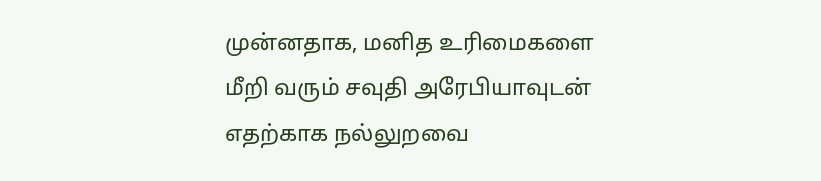முன்னதாக, மனித உரிமைகளை மீறி வரும் சவுதி அரேபியாவுடன் எதற்காக நல்லுறவை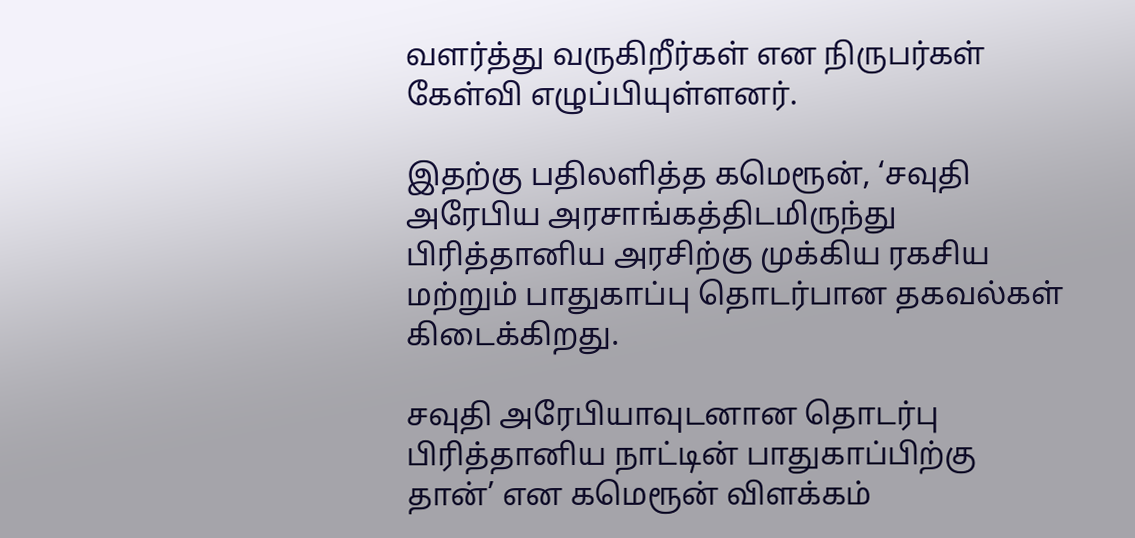வளர்த்து வருகிறீர்கள் என நிருபர்கள் கேள்வி எழுப்பியுள்ளனர்.

இதற்கு பதிலளித்த கமெரூன், ‘சவுதி அரேபிய அரசாங்கத்திடமிருந்து பிரித்தானிய அரசிற்கு முக்கிய ரகசிய மற்றும் பாதுகாப்பு தொடர்பான தகவல்கள் கிடைக்கிறது.

சவுதி அரேபியாவுடனான தொடர்பு பிரித்தானிய நாட்டின் பாதுகாப்பிற்கு தான்’ என கமெரூன் விளக்கம்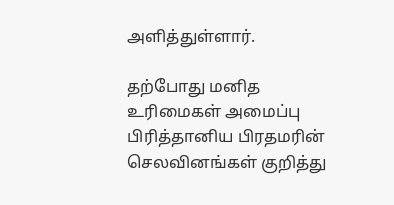அளித்துள்ளார்.

தற்போது மனித உரிமைகள் அமைப்பு பிரித்தானிய பிரதமரின் செலவினங்கள் குறித்து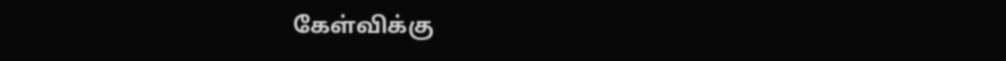கேள்விக்கு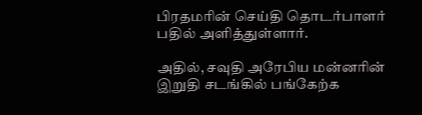பிரதமரின் செய்தி தொடர்பாளர் பதில் அளித்துள்ளார்.

அதில், சவுதி அரேபிய மன்னரின் இறுதி சடங்கில் பங்கேற்க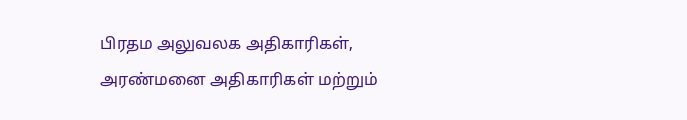பிரதம அலுவலக அதிகாரிகள், அரண்மனை அதிகாரிகள் மற்றும்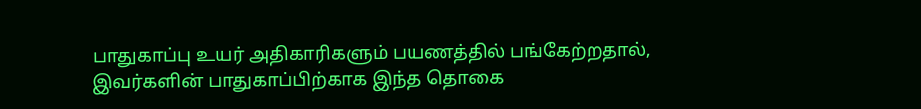பாதுகாப்பு உயர் அதிகாரிகளும் பயணத்தில் பங்கேற்றதால், இவர்களின் பாதுகாப்பிற்காக இந்த தொகை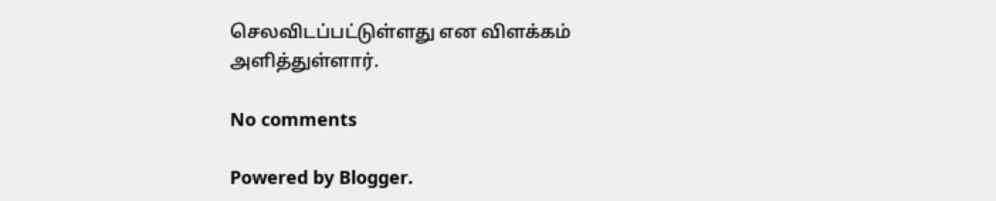செலவிடப்பட்டுள்ளது என விளக்கம் அளித்துள்ளார்.

No comments

Powered by Blogger.